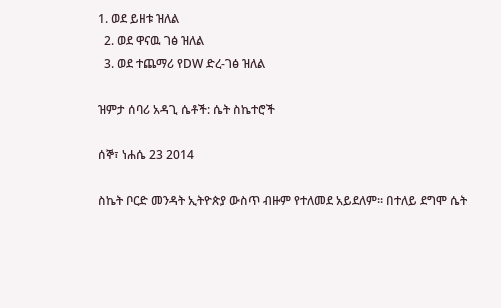1. ወደ ይዘቱ ዝለል
  2. ወደ ዋናዉ ገፅ ዝለል
  3. ወደ ተጨማሪ የDW ድረ-ገፅ ዝለል

ዝምታ ሰባሪ አዳጊ ሴቶች: ሴት ስኬተሮች

ሰኞ፣ ነሐሴ 23 2014

ስኬት ቦርድ መንዳት ኢትዮጵያ ውስጥ ብዙም የተለመደ አይደለም። በተለይ ደግሞ ሴት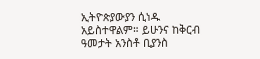ኢትዮጵያውያን ሲነዱ አይስተዋልም። ይሁንና ከቅርብ ዓመታት አንስቶ ቢያንስ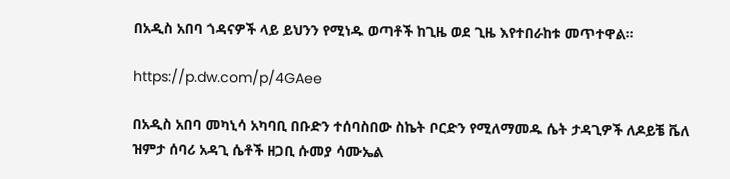በአዲስ አበባ ጎዳናዎች ላይ ይህንን የሚነዱ ወጣቶች ከጊዜ ወደ ጊዜ እየተበራከቱ መጥተዋል።

https://p.dw.com/p/4GAee

በአዲስ አበባ መካኒሳ አካባቢ በቡድን ተሰባስበው ስኬት ቦርድን የሚለማመዱ ሴት ታዳጊዎች ለዶይቼ ቬለ ዝምታ ሰባሪ አዳጊ ሴቶች ዘጋቢ ሱመያ ሳሙኤል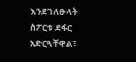እንደገለፁላት ስፖርቱ ደፋር አድርጓቸዋል፣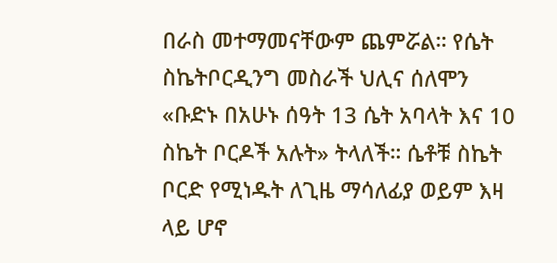በራስ መተማመናቸውም ጨምሯል። የሴት ስኬትቦርዲንግ መስራች ህሊና ሰለሞን «ቡድኑ በአሁኑ ሰዓት 13 ሴት አባላት እና 10 ስኬት ቦርዶች አሉት» ትላለች። ሴቶቹ ስኬት ቦርድ የሚነዱት ለጊዜ ማሳለፊያ ወይም እዛ ላይ ሆኖ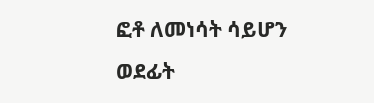ፎቶ ለመነሳት ሳይሆን ወደፊት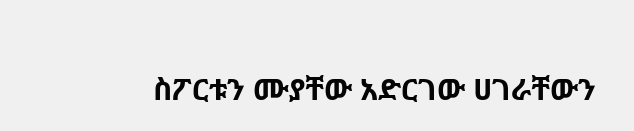ስፖርቱን ሙያቸው አድርገው ሀገራቸውን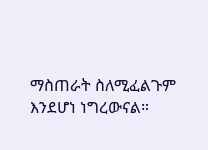ማስጠራት ስለሚፈልጉም እንደሆነ ነግረውናል።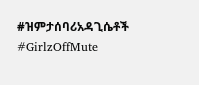#ዝምታሰባሪአዳጊሴቶች #GirlzOffMute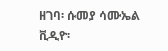ዘገባ፡ ሱመያ ሳሙኤል
ቪዲዮ፡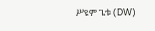ሥዩም ጌቱ (DW)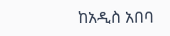ከአዲስ አበባ